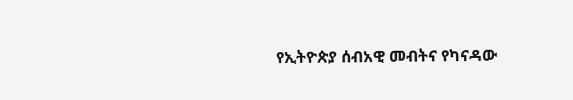የኢትዮጵያ ሰብአዊ መብትና የካናዳው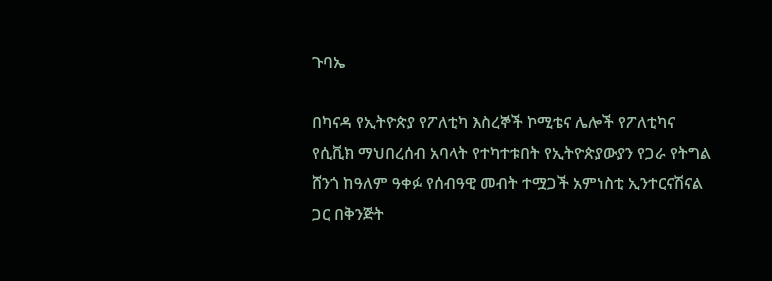ጉባኤ

በካናዳ የኢትዮጵያ የፖለቲካ እስረኞች ኮሚቴና ሌሎች የፖለቲካና የሲቪክ ማህበረሰብ አባላት የተካተቱበት የኢትዮጵያውያን የጋራ የትግል ሸንጎ ከዓለም ዓቀፉ የሰብዓዊ መብት ተሟጋች አምነስቲ ኢንተርናሽናል ጋር በቅንጅት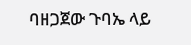ባዘጋጀው ጉባኤ ላይ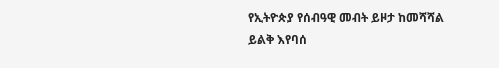የኢትዮጵያ የሰብዓዊ መብት ይዞታ ከመሻሻል ይልቅ እየባሰ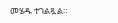መሄዱ ተገልጿል።